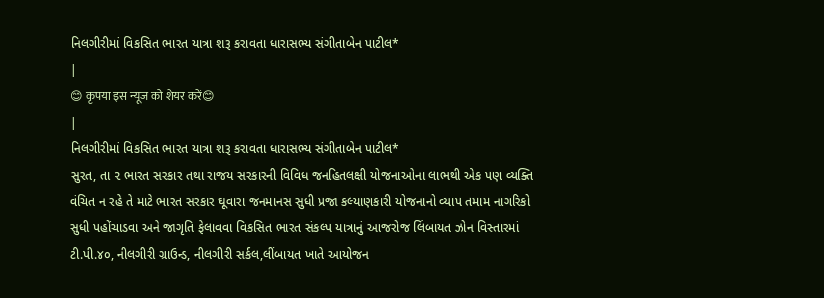નિલગીરીમાં વિકસિત ભારત યાત્રા શરૂ કરાવતા ધારાસભ્ય સંગીતાબેન પાટીલ*
|
😊 कृपया इस न्यूज को शेयर करें😊
|
નિલગીરીમાં વિકસિત ભારત યાત્રા શરૂ કરાવતા ધારાસભ્ય સંગીતાબેન પાટીલ*
સુરત, તા ૨ ભારત સરકાર તથા રાજય સરકારની વિવિધ જનહિતલક્ષી યોજનાઓના લાભથી એક પણ વ્યક્તિ વંચિત ન રહે તે માટે ભારત સરકાર ઘૂવારા જનમાનસ સુધી પ્રજા કલ્યાણકારી યોજનાનો વ્યાપ તમામ નાગરિકો સુધી પહોંચાડવા અને જાગૃતિ ફેલાવવા વિકસિત ભારત સંકલ્પ યાત્રાનું આજરોજ લિંબાયત ઝોન વિસ્તારમાં ટી.પી.૪૦, નીલગીરી ગ્રાઉન્ડ, નીલગીરી સર્કલ,લીંબાયત ખાતે આયોજન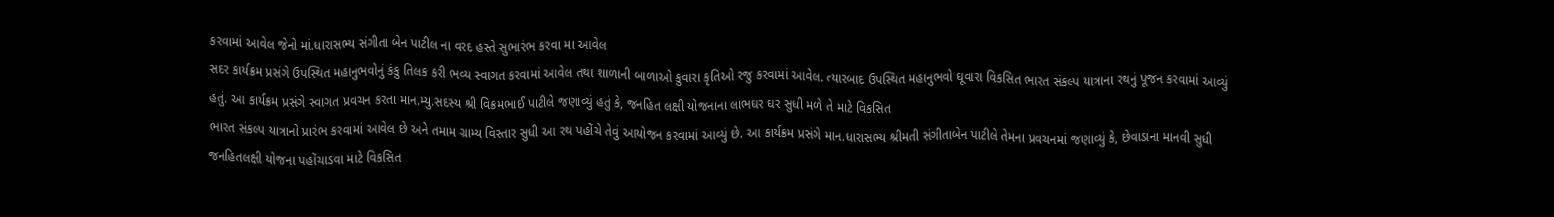કરવામાં આવેલ જેનો માં.ધારાસભ્ય સંગીતા બેન પાટીલ ના વરદ હસ્તે સુભારંભ કરવા મા આવેલ
સદર કાર્યક્રમ પ્રસંગે ઉપસ્થિત મહાનુભવોનું કંકુ તિલક કરી ભવ્ય સ્વાગત કરવામાં આવેલ તથા શાળાની બાળાઓ કુવારા કૃતિઓ રજુ કરવામાં આવેલ. ત્યારબાદ ઉપસ્થિત મહાનુભવો ઘૂવારા વિકસિત ભારત સંકલ્પ યાત્રાના રથનું પૂજન કરવામાં આવ્યું હતું. આ કાર્યક્રમ પ્રસંગે સ્વાગત પ્રવચન કરતા માન.મ્યુ.સદસ્ય શ્રી વિક્રમભાઈ પાટીલે જણાવ્યું હતું કે, જનહિત લક્ષી યોજનાના લાભઘર ઘર સુધી મળે તે માટે વિકસિત
ભારત સંકલ્પ યાત્રાનો પ્રારંભ કરવામાં આવેલ છે અને તમામ ગ્રામ્ય વિસ્તાર સુધી આ રથ પહોંચે તેવું આયોજન કરવામાં આવ્યું છે. આ કાર્યક્રમ પ્રસંગે માન.ધારાસભ્ય શ્રીમતી સંગીતાબેન પાટીલે તેમના પ્રવચનમાં જણાવ્યું કે, છેવાડાના માનવી સુધી જનહિતલક્ષી યોજના પહોંચાડવા માટે વિકસિત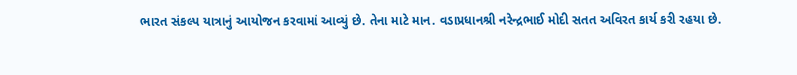ભારત સંકલ્પ યાત્રાનું આયોજન કરવામાં આવ્યું છે. તેના માટે માન. વડાપ્રધાનશ્રી નરેન્દ્રભાઈ મોદી સતત અવિરત કાર્ય કરી રહયા છે.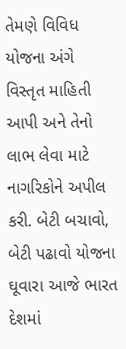તેમણે વિવિધ યોજના અંગે વિસ્તૃત માહિતી આપી અને તેનો લાભ લેવા માટે નાગરિકોને અપીલ કરી. બેટી બચાવો, બેટી પઢાવો યોજના ઘૂવારા આજે ભારત દેશમાં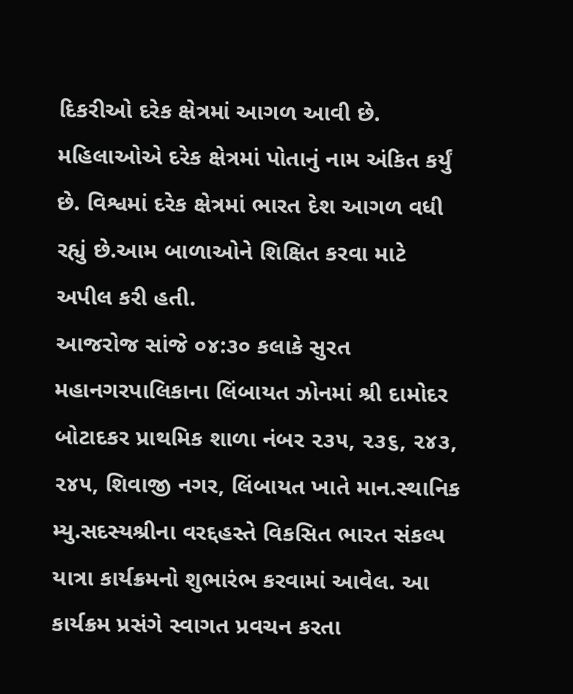દિકરીઓ દરેક ક્ષેત્રમાં આગળ આવી છે. મહિલાઓએ દરેક ક્ષેત્રમાં પોતાનું નામ અંકિત કર્યું છે. વિશ્વમાં દરેક ક્ષેત્રમાં ભારત દેશ આગળ વધી રહ્યું છે.આમ બાળાઓને શિક્ષિત કરવા માટે અપીલ કરી હતી.
આજરોજ સાંજે ૦૪:૩૦ કલાકે સુરત મહાનગરપાલિકાના લિંબાયત ઝોનમાં શ્રી દામોદર બોટાદકર પ્રાથમિક શાળા નંબર ૨૩૫, ૨૩૬, ૨૪૩, ૨૪૫, શિવાજી નગર, લિંબાયત ખાતે માન.સ્થાનિક મ્યુ.સદસ્યશ્રીના વરદ્દહસ્તે વિકસિત ભારત સંકલ્પ યાત્રા કાર્યક્રમનો શુભારંભ કરવામાં આવેલ. આ કાર્યક્રમ પ્રસંગે સ્વાગત પ્રવચન કરતા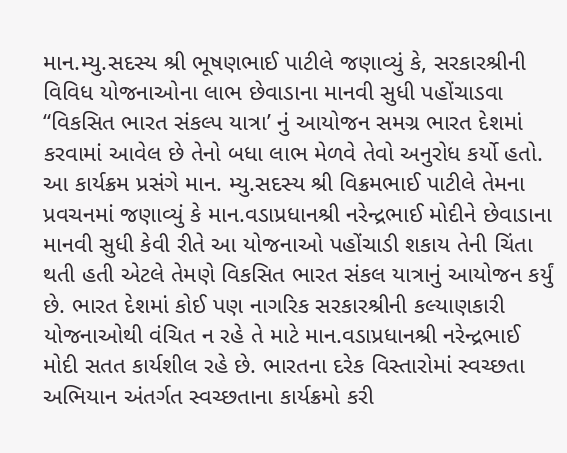માન.મ્યુ.સદસ્ય શ્રી ભૂષણભાઈ પાટીલે જણાવ્યું કે, સરકારશ્રીની વિવિધ યોજનાઓના લાભ છેવાડાના માનવી સુધી પહોંચાડવા “વિકસિત ભારત સંકલ્પ યાત્રા’ નું આયોજન સમગ્ર ભારત દેશમાં કરવામાં આવેલ છે તેનો બધા લાભ મેળવે તેવો અનુરોધ કર્યો હતો. આ કાર્યક્રમ પ્રસંગે માન. મ્યુ.સદસ્ય શ્રી વિક્રમભાઈ પાટીલે તેમના પ્રવચનમાં જણાવ્યું કે માન.વડાપ્રધાનશ્રી નરેન્દ્રભાઈ મોદીને છેવાડાના માનવી સુધી કેવી રીતે આ યોજનાઓ પહોંચાડી શકાય તેની ચિંતા થતી હતી એટલે તેમણે વિકસિત ભારત સંકલ યાત્રાનું આયોજન કર્યું છે. ભારત દેશમાં કોઈ પણ નાગરિક સરકારશ્રીની કલ્યાણકારી યોજનાઓથી વંચિત ન રહે તે માટે માન.વડાપ્રધાનશ્રી નરેન્દ્રભાઈ મોદી સતત કાર્યશીલ રહે છે. ભારતના દરેક વિસ્તારોમાં સ્વચ્છતા અભિયાન અંતર્ગત સ્વચ્છતાના કાર્યક્રમો કરી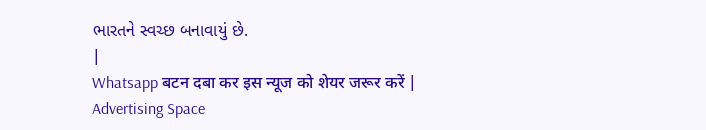ભારતને સ્વચ્છ બનાવાયું છે.
|
Whatsapp बटन दबा कर इस न्यूज को शेयर जरूर करें |
Advertising Space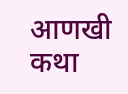आणखी कथा